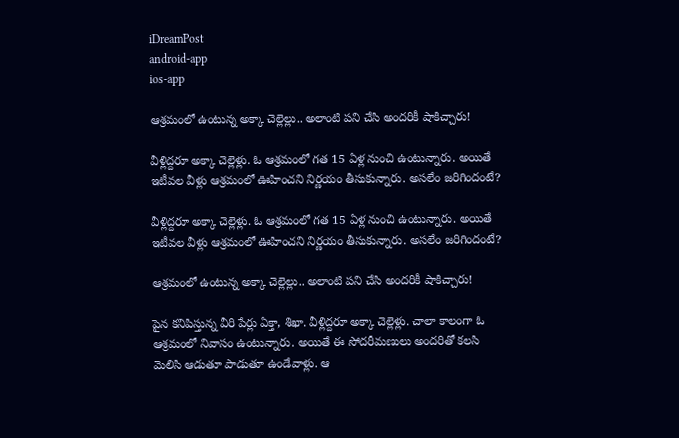iDreamPost
android-app
ios-app

ఆశ్రమంలో ఉంటున్న అక్కా చెల్లెల్లు.. అలాంటి పని చేసి అందరికీ షాకిచ్చారు!

వీళ్లిద్దరూ అక్కా చెల్లెళ్లు. ఓ ఆశ్రమంలో గత 15 ఏళ్ల నుంచి ఉంటున్నారు. అయితే ఇటీవల వీళ్లు ఆశ్రమంలో ఊహించని నిర్ణయం తీసుకున్నారు. అసలేం జరిగిందంటే?

వీళ్లిద్దరూ అక్కా చెల్లెళ్లు. ఓ ఆశ్రమంలో గత 15 ఏళ్ల నుంచి ఉంటున్నారు. అయితే ఇటీవల వీళ్లు ఆశ్రమంలో ఊహించని నిర్ణయం తీసుకున్నారు. అసలేం జరిగిందంటే?

ఆశ్రమంలో ఉంటున్న అక్కా చెల్లెల్లు.. అలాంటి పని చేసి అందరికీ షాకిచ్చారు!

పైన కనిపిస్తున్న వీరి పేర్లు ఏక్తా, శిఖా. వీళ్లిద్దరూ అక్కా చెల్లెళ్లు. చాలా కాలంగా ఓ ఆశ్రమంలో నివాసం ఉంటున్నారు. అయితే ఈ సోదరీమణులు అందరితో కలసి మెలిసి ఆడుతూ పాడుతూ ఉండేవాళ్లు. ఆ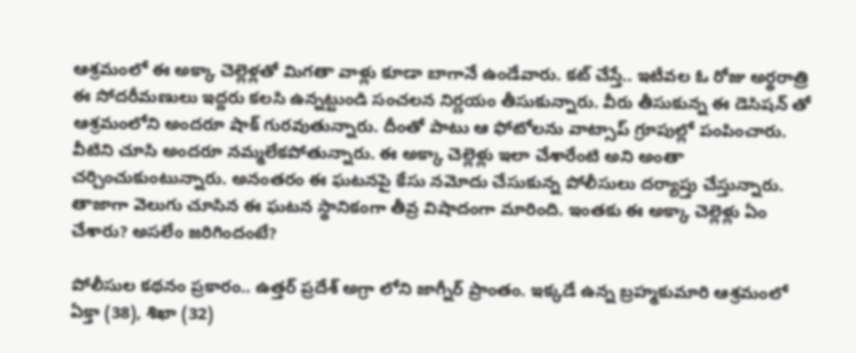ఆశ్రమంలో ఈ అక్కా చెల్లెళ్లతో మిగతా వాళ్లు కూడా బాగానే ఉండేవారు. కట్ చేస్తే.. ఇటీవల ఓ రోజు అర్థరాత్రి ఈ సోదరీమణులు ఇద్దరు కలసి ఉన్నట్టుండి సంచలన నిర్ణయం తీసుకున్నారు. వీరు తీసుకున్న ఈ డెసిషన్ తో ఆశ్రమంలోని అందరూ షాక్ గురవుతున్నారు. దీంతో పాటు ఆ ఫోటోలను వాట్సాప్ గ్రూపుల్లో పంపించారు. వీటిని చూసి అందరూ నమ్మలేకపోతున్నారు. ఈ అక్కా చెల్లెళ్లు ఇలా చేశారేంటి అని అంతా చర్చించుకుంటున్నారు. అనంతరం ఈ ఘటనపై కేసు నమోదు చేసుకున్న పోలీసులు దర్యాప్తు చేస్తున్నారు. తాజాగా వెలుగు చూసిన ఈ ఘటన స్థానికంగా తీవ్ర విషాదంగా మారింది. ఇంతకు ఈ అక్కా చెల్లెళ్లు ఏం చేశారు? అసలేం జరిగిందంటే?

పోలీసుల కథనం ప్రకారం.. ఉత్తర్ ప్రదేశ్ అగ్రా లోని జాగ్నీర్ ప్రాంతం. ఇక్కడే ఉన్న బ్రహ్మకుమారి ఆశ్రమంలో ఏక్తా (38), శిఖా (32)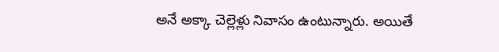అనే అక్కా చెల్లెళ్లు నివాసం ఉంటున్నారు. అయితే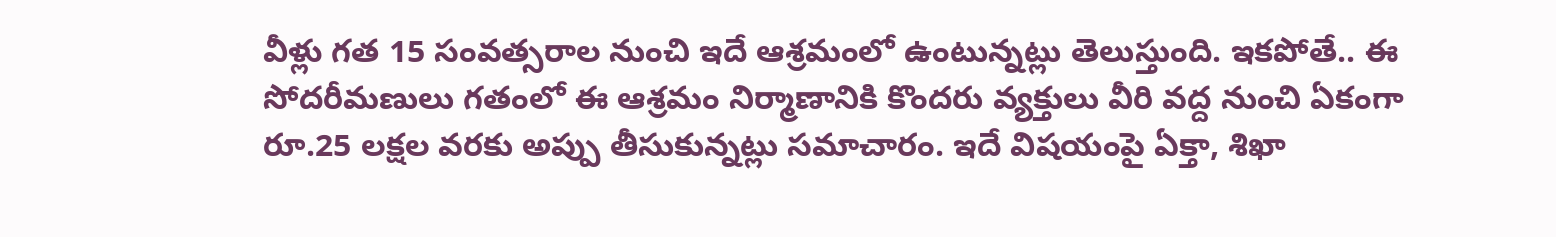వీళ్లు గత 15 సంవత్సరాల నుంచి ఇదే ఆశ్రమంలో ఉంటున్నట్లు తెలుస్తుంది. ఇకపోతే.. ఈ సోదరీమణులు గతంలో ఈ ఆశ్రమం నిర్మాణానికి కొందరు వ్యక్తులు వీరి వద్ద నుంచి ఏకంగా రూ.25 లక్షల వరకు అప్పు తీసుకున్నట్లు సమాచారం. ఇదే విషయంపై ఏక్తా, శిఖా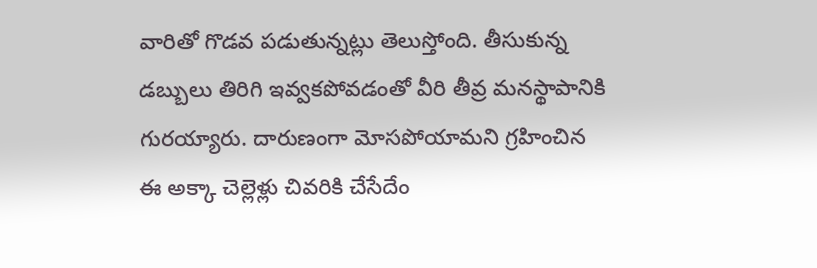వారితో గొడవ పడుతున్నట్లు తెలుస్తోంది. తీసుకున్న డబ్బులు తిరిగి ఇవ్వకపోవడంతో వీరి తీవ్ర మనస్థాపానికి గురయ్యారు. దారుణంగా మోసపోయామని గ్రహించిన ఈ అక్కా చెల్లెళ్లు చివరికి చేసేదేం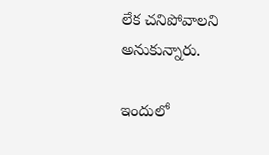లేక చనిపోవాలని అనుకున్నారు.

ఇందులో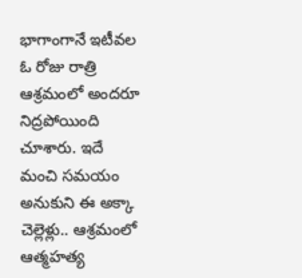భాగాంగానే ఇటీవల ఓ రోజు రాత్రి ఆశ్రమంలో అందరూ నిద్రపోయింది చూశారు. ఇదే మంచి సమయం అనుకుని ఈ అక్కా చెల్లెళ్లు.. ఆశ్రమంలో ఆత్మహత్య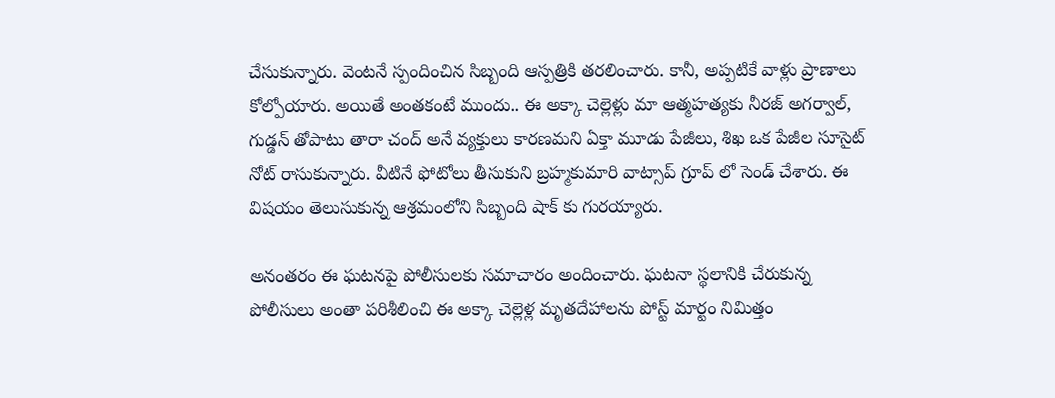చేసుకున్నారు. వెంటనే స్పందించిన సిబ్బంది ఆస్పత్రికి తరలించారు. కానీ, అప్పటికే వాళ్లు ప్రాణాలు కోల్పోయారు. అయితే అంతకంటే ముందు.. ఈ అక్కా చెల్లెళ్లు మా ఆత్మహత్యకు నీరజ్ అగర్వాల్, గుడ్డన్ తోపాటు తారా చంద్ అనే వ్యక్తులు కారణమని ఏక్తా మూడు పేజీలు, శిఖ ఒక పేజీల సూసైట్ నోట్ రాసుకున్నారు. వీటినే ఫోటోలు తీసుకుని బ్రహ్మకుమారి వాట్సాప్ గ్రూప్ లో సెండ్ చేశారు. ఈ విషయం తెలుసుకున్న ఆశ్రమంలోని సిబ్బంది షాక్ కు గురయ్యారు.

అనంతరం ఈ ఘటనపై పోలీసులకు సమాచారం అందించారు. ఘటనా స్థలానికి చేరుకున్న పోలీసులు అంతా పరిశీలించి ఈ అక్కా చెల్లెళ్ల మృతదేహాలను పోస్ట్ మార్టం నిమిత్తం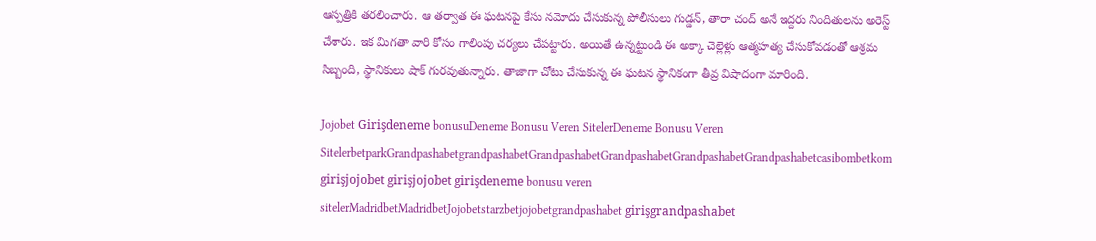ఆస్పత్రికి తరలించారు. ఆ తర్వాత ఈ ఘటనపై కేసు నమోదు చేసుకున్న పోలీసులు గుడ్డన్, తారా చంద్ అనే ఇద్దరు నిందితులను అరెస్ట్ చేశారు. ఇక మిగతా వారి కోసం గాలింపు చర్యలు చేపట్టారు. అయితే ఉన్నట్టుండి ఈ అక్కా చెల్లెళ్లు ఆత్మహత్య చేసుకోవడంతో ఆశ్రమ సిబ్బంది, స్థానికులు షాక్ గురవుతున్నారు. తాజాగా చోటు చేసుకున్న ఈ ఘటన స్థానికంగా తీవ్ర విషాదంగా మారింది.

Jojobet Girişdeneme bonusuDeneme Bonusu Veren SitelerDeneme Bonusu Veren SitelerbetparkGrandpashabetgrandpashabetGrandpashabetGrandpashabetGrandpashabetGrandpashabetcasibombetkom girişjojobet girişjojobet girişdeneme bonusu veren sitelerMadridbetMadridbetJojobetstarzbetjojobetgrandpashabet girişgrandpashabet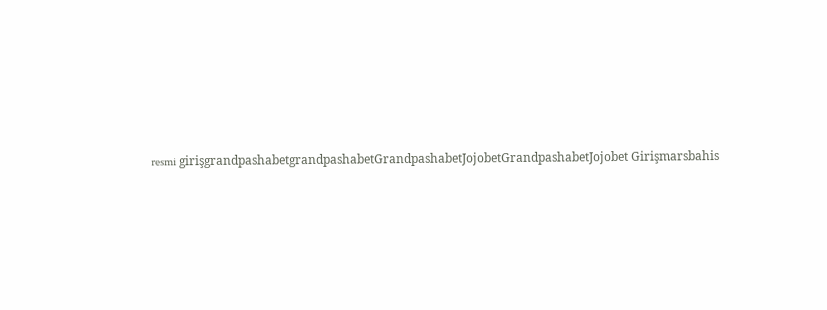resmi girişgrandpashabetgrandpashabetGrandpashabetJojobetGrandpashabetJojobet Girişmarsbahis